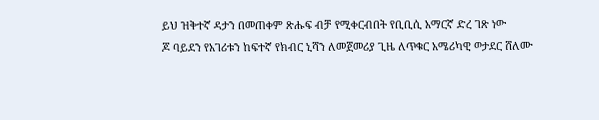ይህ ዝቅተኛ ዳታን በመጠቀም ጽሑፍ ብቻ የሚቀርብበት የቢቢሲ አማርኛ ድረ ገጽ ነው
ጆ ባይደን የአገሪቱን ከፍተኛ የክብር ኒሻን ለመጀመሪያ ጊዜ ለጥቁር አሜሪካዊ ወታደር ሸለሙ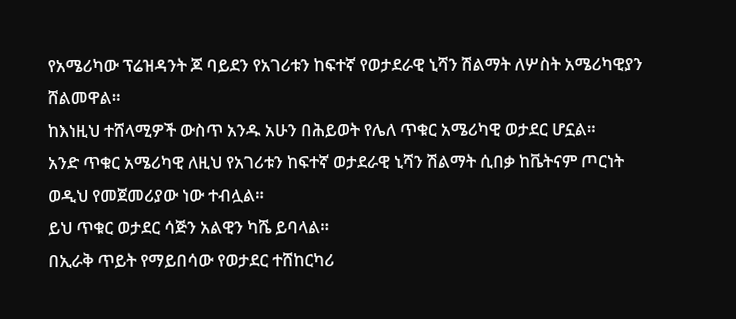የአሜሪካው ፕሬዝዳንት ጆ ባይደን የአገሪቱን ከፍተኛ የወታደራዊ ኒሻን ሽልማት ለሦስት አሜሪካዊያን ሸልመዋል።
ከእነዚህ ተሸላሚዎች ውስጥ አንዱ አሁን በሕይወት የሌለ ጥቁር አሜሪካዊ ወታደር ሆኗል።
አንድ ጥቁር አሜሪካዊ ለዚህ የአገሪቱን ከፍተኛ ወታደራዊ ኒሻን ሽልማት ሲበቃ ከቬትናም ጦርነት ወዲህ የመጀመሪያው ነው ተብሏል።
ይህ ጥቁር ወታደር ሳጅን አልዊን ካሼ ይባላል።
በኢራቅ ጥይት የማይበሳው የወታደር ተሸከርካሪ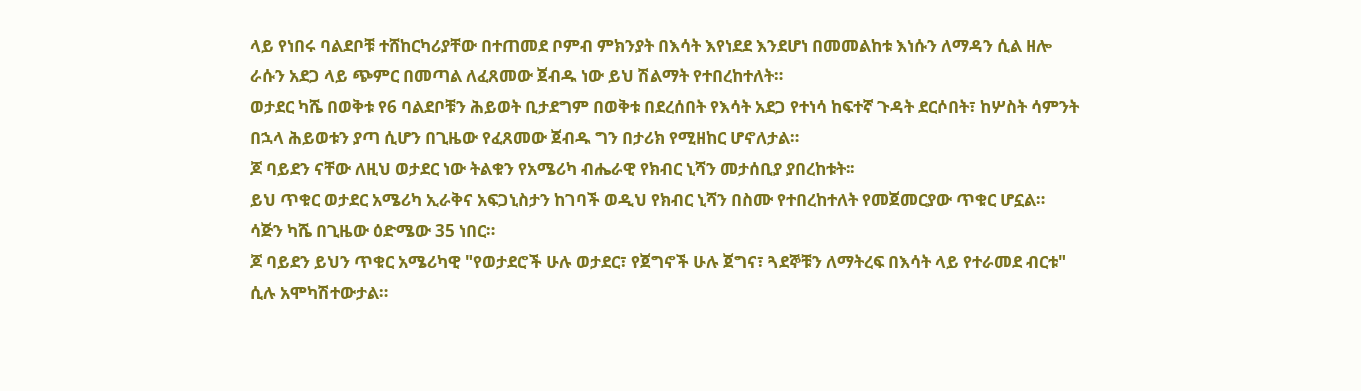ላይ የነበሩ ባልደቦቹ ተሸከርካሪያቸው በተጠመደ ቦምብ ምክንያት በእሳት እየነደደ እንደሆነ በመመልከቱ እነሱን ለማዳን ሲል ዘሎ ራሱን አደጋ ላይ ጭምር በመጣል ለፈጸመው ጀብዱ ነው ይህ ሽልማት የተበረከተለት።
ወታደር ካሼ በወቅቱ የ6 ባልደቦቹን ሕይወት ቢታደግም በወቅቱ በደረሰበት የእሳት አደጋ የተነሳ ከፍተኛ ጉዳት ደርሶበት፣ ከሦስት ሳምንት በኋላ ሕይወቱን ያጣ ሲሆን በጊዜው የፈጸመው ጀብዱ ግን በታሪክ የሚዘከር ሆኖለታል።
ጆ ባይደን ናቸው ለዚህ ወታደር ነው ትልቁን የአሜሪካ ብሔራዊ የክብር ኒሻን መታሰቢያ ያበረከቱት፡፡
ይህ ጥቁር ወታደር አሜሪካ ኢራቅና አፍጋኒስታን ከገባች ወዲህ የክብር ኒሻን በስሙ የተበረከተለት የመጀመርያው ጥቁር ሆኗል።
ሳጅን ካሼ በጊዜው ዕድሜው 35 ነበር።
ጆ ባይደን ይህን ጥቁር አሜሪካዊ "የወታደሮች ሁሉ ወታደር፣ የጀግኖች ሁሉ ጀግና፣ ጓደኞቹን ለማትረፍ በእሳት ላይ የተራመደ ብርቱ" ሲሉ አሞካሽተውታል።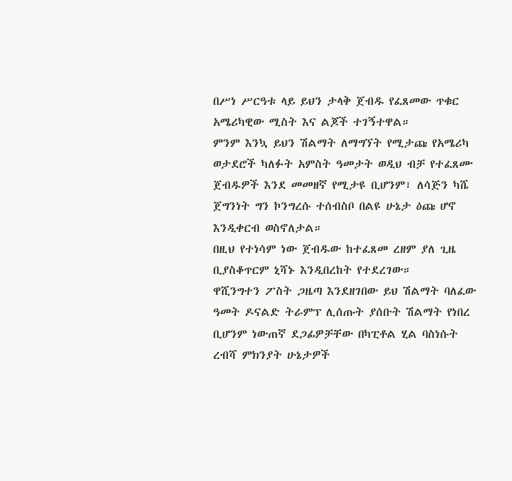በሥነ ሥርዓቱ ላይ ይህን ታላቅ ጀብዱ የፈጸመው ጥቁር አሜሪካዊው ሚስት እና ልጆች ተገኝተዋል።
ምንም እንኳ ይህን ሽልማት ለማግኘት የሚታጩ የአሜሪካ ወታደሮች ካለፉት አምስት ዓመታት ወዲህ ብቻ የተፈጸሙ ጀብዱዎች እንደ መመዘኛ የሚታዩ ቢሆንም፣ ለሳጅን ካሼ ጀግንነት ግን ኮንግረሱ ተሰብስቦ በልዩ ሁኔታ ዕጩ ሆኖ እንዲቀርብ ወስኖለታል።
በዚህ የተነሳም ነው ጀብዱው ከተፈጸመ ረዘም ያለ ጊዜ ቢያስቆጥርም ኒሻኑ እንዲበረከት የተደረገው።
ዋሺንግተን ፖስት ጋዜጣ እንደዘገበው ይህ ሽልማት ባለፈው ዓመት ዶናልድ ትራምፕ ሊሰጡት ያሰቡት ሽልማት የነበረ ቢሆንም ነውጠኛ ደጋፊዎቻቸው በካፒቶል ሂል ባስነሱት ረብሻ ምክንያት ሁኔታዎች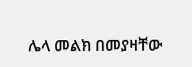ሌላ መልክ በመያዛቸው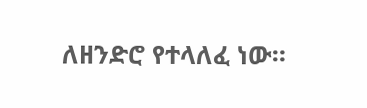ለዘንድሮ የተላለፈ ነው።